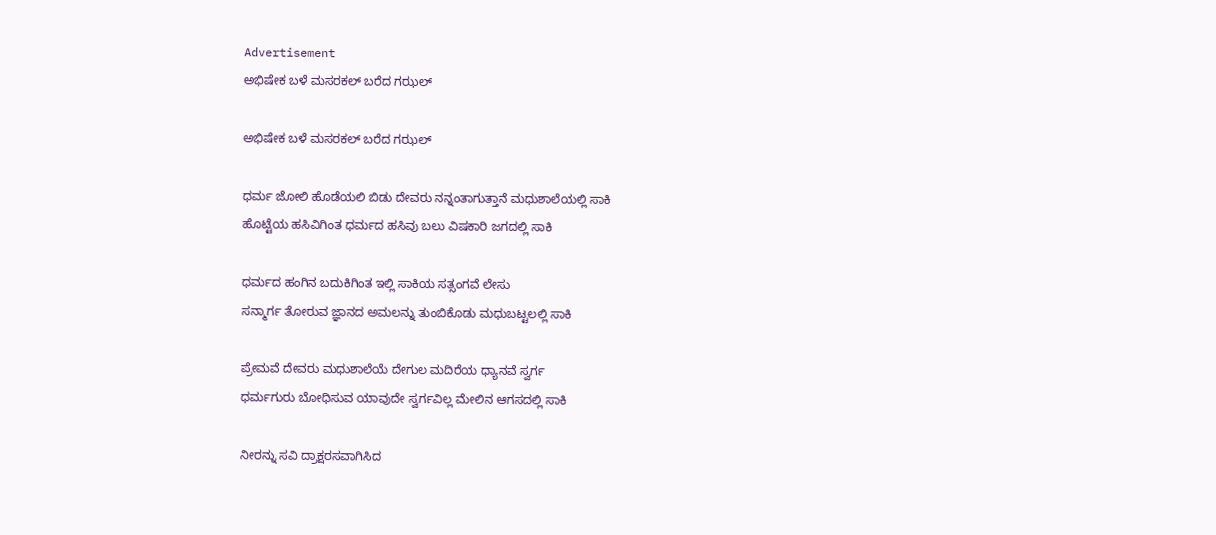Advertisement
ಅಭಿಷೇಕ ಬಳೆ ಮಸರಕಲ್ ಬರೆದ ಗಝಲ್

ಅಭಿಷೇಕ ಬಳೆ ಮಸರಕಲ್ ಬರೆದ ಗಝಲ್

ಧರ್ಮ ಜೋಲಿ ಹೊಡೆಯಲಿ ಬಿಡು ದೇವರು ನನ್ನಂತಾಗುತ್ತಾನೆ ಮಧುಶಾಲೆಯಲ್ಲಿ ಸಾಕಿ
ಹೊಟ್ಟೆಯ ಹಸಿವಿಗಿಂತ ಧರ್ಮದ ಹಸಿವು ಬಲು ವಿಷಕಾರಿ ಜಗದಲ್ಲಿ ಸಾಕಿ

ಧರ್ಮದ ಹಂಗಿನ ಬದುಕಿಗಿಂತ ಇಲ್ಲಿ ಸಾಕಿಯ ಸತ್ಸಂಗವೆ ಲೇಸು
ಸನ್ಮಾರ್ಗ ತೋರುವ ಜ್ಞಾನದ ಅಮಲನ್ನು ತುಂಬಿಕೊಡು ಮಧುಬಟ್ಟಲಲ್ಲಿ ಸಾಕಿ

ಪ್ರೇಮವೆ ದೇವರು ಮಧುಶಾಲೆಯೆ ದೇಗುಲ ಮದಿರೆಯ ಧ್ಯಾನವೆ ಸ್ವರ್ಗ
ಧರ್ಮಗುರು ಬೋಧಿಸುವ ಯಾವುದೇ ಸ್ವರ್ಗವಿಲ್ಲ ಮೇಲಿನ ಆಗಸದಲ್ಲಿ ಸಾಕಿ

ನೀರನ್ನು ಸವಿ ದ್ರಾಕ್ಷರಸವಾಗಿಸಿದ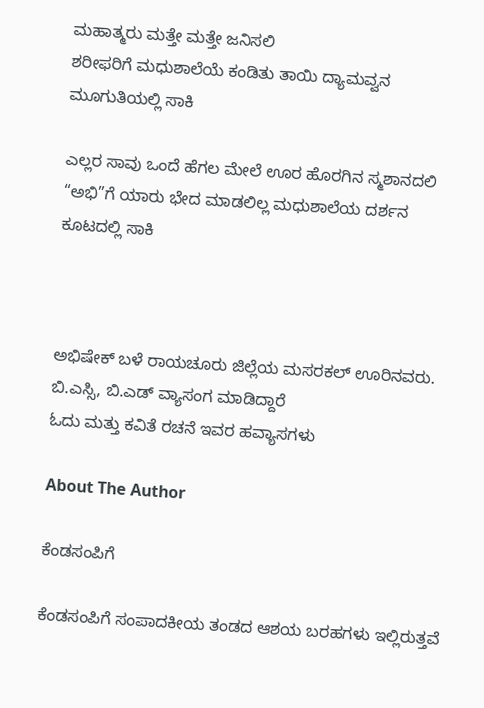ಮಹಾತ್ಮರು ಮತ್ತೇ ಮತ್ತೇ ಜನಿಸಲಿ
ಶರೀಫರಿಗೆ ಮಧುಶಾಲೆಯೆ ಕಂಡಿತು ತಾಯಿ ದ್ಯಾಮವ್ವನ ಮೂಗುತಿಯಲ್ಲಿ ಸಾಕಿ

ಎಲ್ಲರ ಸಾವು ಒಂದೆ ಹೆಗಲ ಮೇಲೆ ಊರ ಹೊರಗಿನ ಸ್ಮಶಾನದಲಿ
“ಅಭಿ”ಗೆ ಯಾರು ಭೇದ ಮಾಡಲಿಲ್ಲ ಮಧುಶಾಲೆಯ ದರ್ಶನ ಕೂಟದಲ್ಲಿ ಸಾಕಿ



ಅಭಿಷೇಕ್ ಬಳೆ ರಾಯಚೂರು ಜಿಲ್ಲೆಯ ಮಸರಕಲ್ ಊರಿನವರು.
ಬಿ.ಎಸ್ಸಿ, ಬಿ.ಎಡ್ ವ್ಯಾಸಂಗ ಮಾಡಿದ್ದಾರೆ
ಓದು ಮತ್ತು ಕವಿತೆ ರಚನೆ ಇವರ ಹವ್ಯಾಸಗಳು

About The Author

ಕೆಂಡಸಂಪಿಗೆ

ಕೆಂಡಸಂಪಿಗೆ ಸಂಪಾದಕೀಯ ತಂಡದ ಆಶಯ ಬರಹಗಳು ಇಲ್ಲಿರುತ್ತವೆ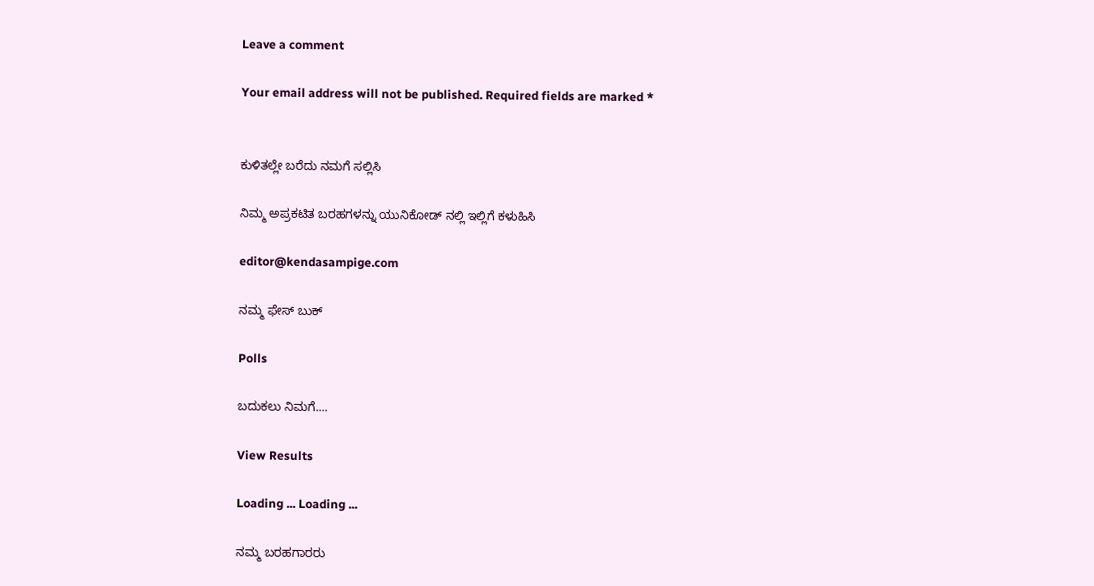Leave a comment

Your email address will not be published. Required fields are marked *


ಕುಳಿತಲ್ಲೇ ಬರೆದು ನಮಗೆ ಸಲ್ಲಿಸಿ

ನಿಮ್ಮ ಅಪ್ರಕಟಿತ ಬರಹಗಳನ್ನು ಯುನಿಕೋಡ್ ನಲ್ಲಿ ಇಲ್ಲಿಗೆ ಕಳುಹಿಸಿ

editor@kendasampige.com

ನಮ್ಮ ಫೇಸ್ ಬುಕ್

Polls

ಬದುಕಲು ನಿಮಗೆ....

View Results

Loading ... Loading ...

ನಮ್ಮ ಬರಹಗಾರರು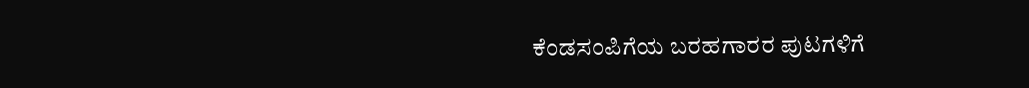ಕೆಂಡಸಂಪಿಗೆಯ ಬರಹಗಾರರ ಪುಟಗಳಿಗೆ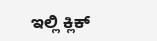ಇಲ್ಲಿ ಕ್ಲಿಕ್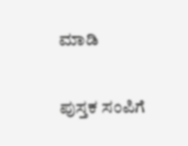ಮಾಡಿ

ಪುಸ್ತಕ ಸಂಪಿಗೆ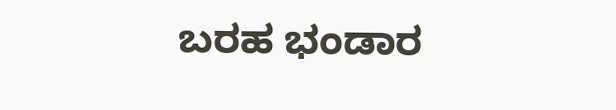ಬರಹ ಭಂಡಾರ